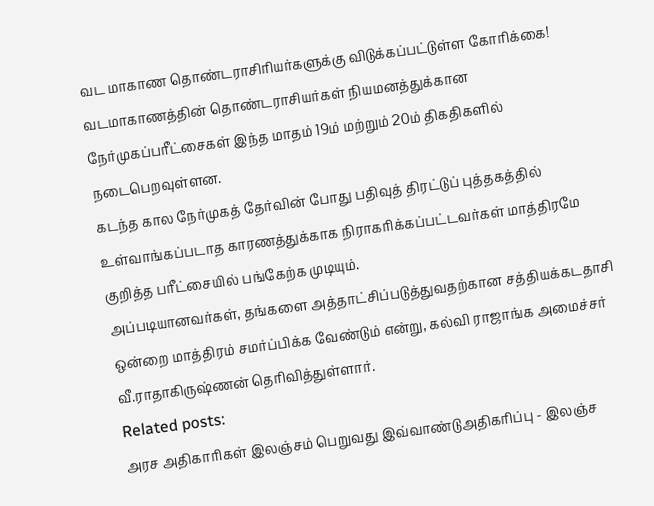வட மாகாண தொண்டராசிரியர்களுக்கு விடுக்கப்பட்டுள்ள கோரிக்கை!
வடமாகாணத்தின் தொண்டராசியர்கள் நியமனத்துக்கான நேர்முகப்பரீட்சைகள் இந்த மாதம் 19ம் மற்றும் 20ம் திகதிகளில் நடைபெறவுள்ளன.
கடந்த கால நேர்முகத் தேர்வின் போது பதிவுத் திரட்டுப் புத்தகத்தில் உள்வாங்கப்படாத காரணத்துக்காக நிராகரிக்கப்பட்டவர்கள் மாத்திரமே குறித்த பரீட்சையில் பங்கேற்க முடியும்.
அப்படியானவர்கள், தங்களை அத்தாட்சிப்படுத்துவதற்கான சத்தியக்கடதாசி ஒன்றை மாத்திரம் சமர்ப்பிக்க வேண்டும் என்று, கல்வி ராஜாங்க அமைச்சர் வீ.ராதாகிருஷ்ணன் தெரிவித்துள்ளார்.
Related posts:
அரச அதிகாரிகள் இலஞ்சம் பெறுவது இவ்வாண்டுஅதிகரிப்பு - இலஞ்ச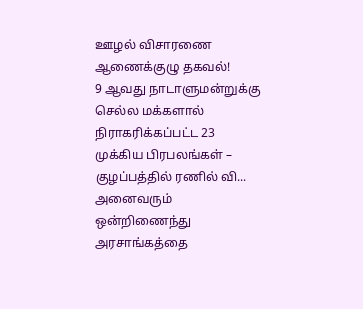ஊழல் விசாரணை ஆணைக்குழு தகவல்!
9 ஆவது நாடாளுமன்றுக்கு செல்ல மக்களால் நிராகரிக்கப்பட்ட 23 முக்கிய பிரபலங்கள் – குழப்பத்தில் ரணில் வி...
அனைவரும் ஒன்றிணைந்து அரசாங்கத்தை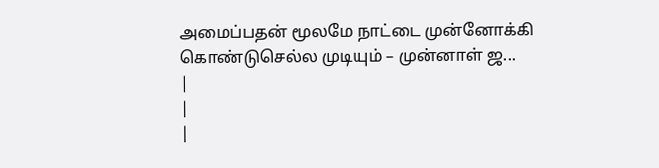அமைப்பதன் மூலமே நாட்டை முன்னோக்கி கொண்டுசெல்ல முடியும் – முன்னாள் ஜ...
|
|
|